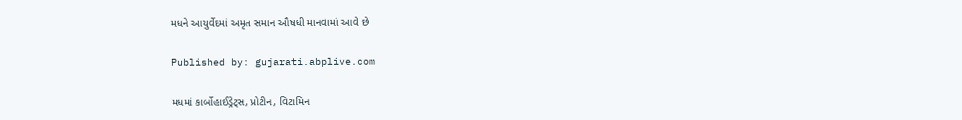મધને આયુર્વેદમાં અમૃત સમાન ઔષધી માનવામાં આવે છે

Published by: gujarati.abplive.com

મધમાં કાર્બોહાઈડ્રેટ્સ, પ્રોટીન, વિટામિન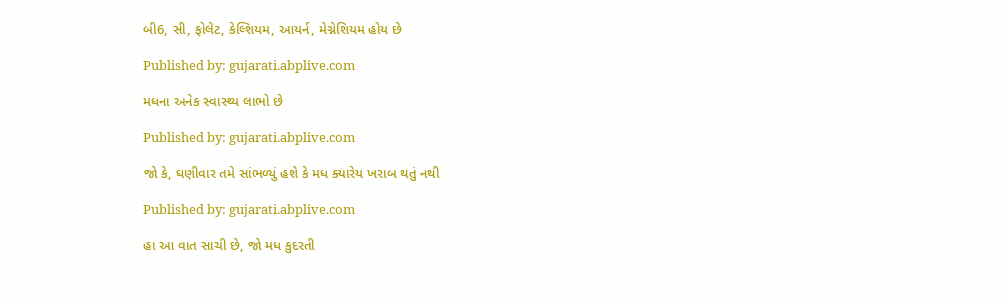બી6, સી, ફોલેટ, કેલ્શિયમ, આયર્ન, મેગ્નેશિયમ હોય છે

Published by: gujarati.abplive.com

મધના અનેક સ્વાસ્થ્ય લાભો છે

Published by: gujarati.abplive.com

જો કે, ઘણીવાર તમે સાંભળ્યું હશે કે મધ ક્યારેય ખરાબ થતું નથી

Published by: gujarati.abplive.com

હા આ વાત સાચી છે, જો મધ કુદરતી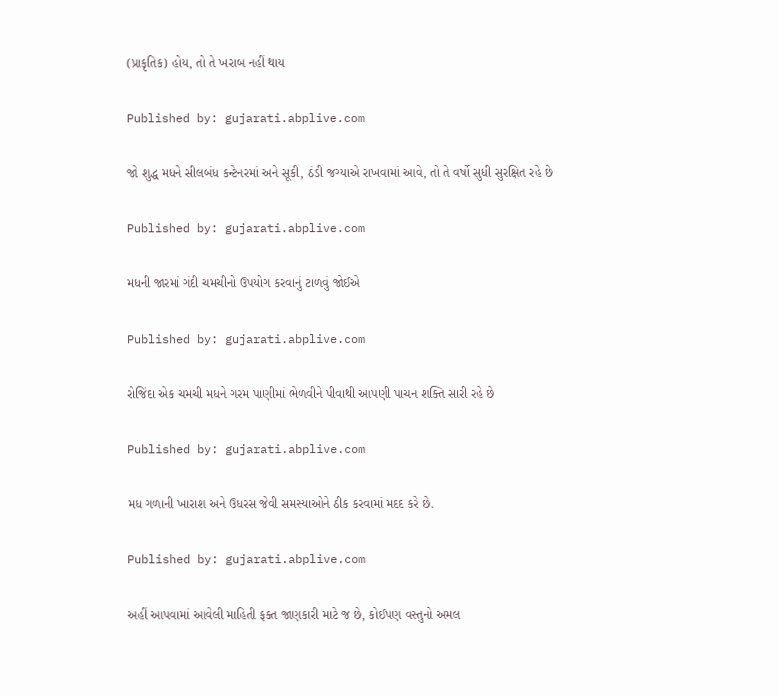(પ્રાકૃતિક) હોય, તો તે ખરાબ નહીં થાય

Published by: gujarati.abplive.com

જો શુદ્ધ મધને સીલબંધ કન્ટેનરમાં અને સૂકી, ઠંડી જગ્યાએ રાખવામાં આવે, તો તે વર્ષો સુધી સુરક્ષિત રહે છે

Published by: gujarati.abplive.com

મધની જારમાં ગંદી ચમચીનો ઉપયોગ કરવાનું ટાળવું જોઈએ

Published by: gujarati.abplive.com

રોજિંદા એક ચમચી મધને ગરમ પાણીમાં ભેળવીને પીવાથી આપણી પાચન શક્તિ સારી રહે છે

Published by: gujarati.abplive.com

મધ ગળાની ખારાશ અને ઉધરસ જેવી સમસ્યાઓને ઠીક કરવામાં મદદ કરે છે.

Published by: gujarati.abplive.com

અહીં આપવામાં આવેલી માહિતી ફક્ત જાણકારી માટે જ છે, કોઈપણ વસ્તુનો અમલ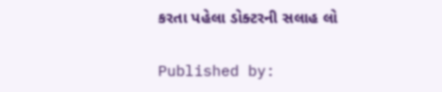કરતા પહેલા ડોક્ટરની સલાહ લો

Published by: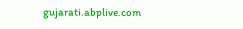gujarati.abplive.com